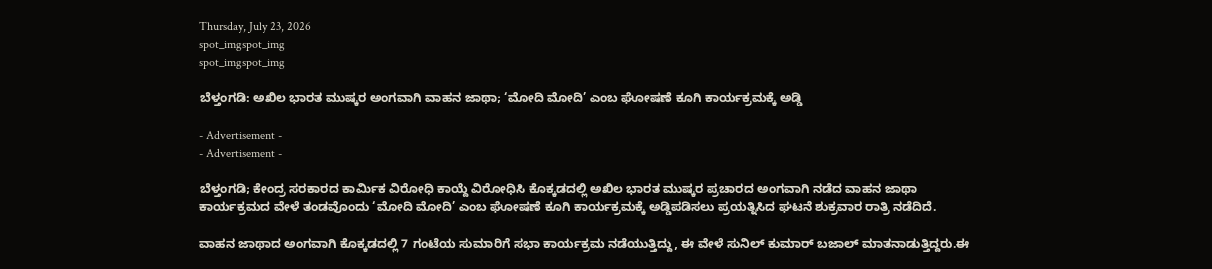Thursday, July 23, 2026
spot_imgspot_img
spot_imgspot_img

ಬೆಳ್ತಂಗಡಿ: ಅಖಿಲ ಭಾರತ ಮುಷ್ಕರ ಅಂಗವಾಗಿ ವಾಹನ ಜಾಥಾ; ‘ಮೋದಿ ಮೋದಿ’ ಎಂಬ ಘೋಷಣೆ ಕೂಗಿ ಕಾರ್ಯಕ್ರಮಕ್ಕೆ ಅಡ್ಡಿ

- Advertisement -
- Advertisement -

ಬೆಳ್ತಂಗಡಿ; ಕೇಂದ್ರ ಸರಕಾರದ ಕಾರ್ಮಿಕ ವಿರೋಧಿ ಕಾಯ್ದೆ ವಿರೋಧಿಸಿ ಕೊಕ್ಕಡದಲ್ಲಿ ಅಖಿಲ ಭಾರತ ಮುಷ್ಕರ ಪ್ರಚಾರದ ಅಂಗವಾಗಿ ನಡೆದ ವಾಹನ ಜಾಥಾ ಕಾರ್ಯಕ್ರಮದ ವೇಳೆ ತಂಡವೊಂದು ‘ಮೋದಿ ಮೋದಿ’ ಎಂಬ ಘೋಷಣೆ ಕೂಗಿ ಕಾರ್ಯಕ್ರಮಕ್ಕೆ ಅಡ್ಡಿಪಡಿಸಲು ಪ್ರಯತ್ನಿಸಿದ ಘಟನೆ ಶುಕ್ರವಾರ ರಾತ್ರಿ ನಡೆದಿದೆ.

ವಾಹನ ಜಾಥಾದ ಅಂಗವಾಗಿ ಕೊಕ್ಕಡದಲ್ಲಿ 7 ಗಂಟೆಯ ಸುಮಾರಿಗೆ ಸಭಾ ಕಾರ್ಯಕ್ರಮ ನಡೆಯುತ್ತಿದ್ದು, ಈ ವೇಳೆ ಸುನಿಲ್ ಕುಮಾ‌ರ್ ಬಜಾಲ್ ಮಾತನಾಡುತ್ತಿದ್ದರು.ಈ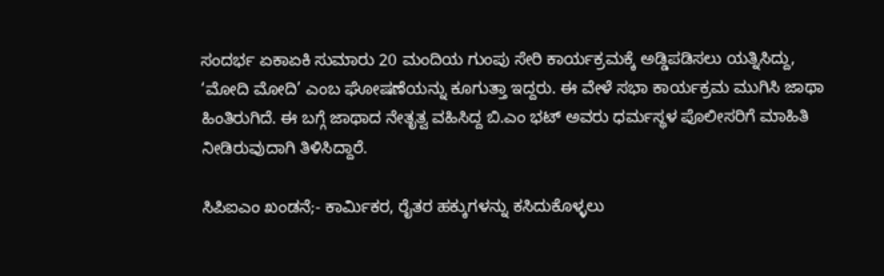ಸಂದರ್ಭ ಏಕಾಏಕಿ ಸುಮಾರು 20 ಮಂದಿಯ ಗುಂಪು ಸೇರಿ ಕಾರ್ಯಕ್ರಮಕ್ಕೆ ಅಡ್ಡಿಪಡಿಸಲು ಯತ್ನಿಸಿದ್ದು, ‘ಮೋದಿ ಮೋದಿ’ ಎಂಬ ಘೋಷಣೆಯನ್ನು ಕೂಗುತ್ತಾ ಇದ್ದರು. ಈ ವೇಳೆ ಸಭಾ ಕಾರ್ಯಕ್ರಮ ಮುಗಿಸಿ ಜಾಥಾ ಹಿಂತಿರುಗಿದೆ. ಈ ಬಗ್ಗೆ ಜಾಥಾದ ನೇತೃತ್ವ ವಹಿಸಿದ್ದ ಬಿ.ಎಂ ಭಟ್ ಅವರು ಧರ್ಮಸ್ಥಳ ಪೊಲೀಸರಿಗೆ ಮಾಹಿತಿ ನೀಡಿರುವುದಾಗಿ ತಿಳಿಸಿದ್ದಾರೆ.

ಸಿಪಿಐಎಂ ಖಂಡನೆ;- ಕಾರ್ಮಿಕರ, ರೈತರ ಹಕ್ಕುಗಳನ್ನು ಕಸಿದುಕೊಳ್ಳಲು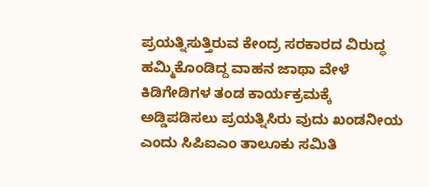ಪ್ರಯತ್ನಿಸುತ್ತಿರುವ ಕೇಂದ್ರ ಸರಕಾರದ ವಿರುದ್ಧ ಹಮ್ಮಿಕೊಂಡಿದ್ದ ವಾಹನ ಜಾಥಾ ವೇಳೆ ಕಿಡಿಗೇಡಿಗಳ ತಂಡ ಕಾರ್ಯಕ್ರಮಕ್ಕೆ ಅಡ್ಡಿಪಡಿಸಲು ಪ್ರಯತ್ನಿಸಿರು ವುದು ಖಂಡನೀಯ ಎಂದು ಸಿಪಿಐಎಂ ತಾಲೂಕು ಸಮಿತಿ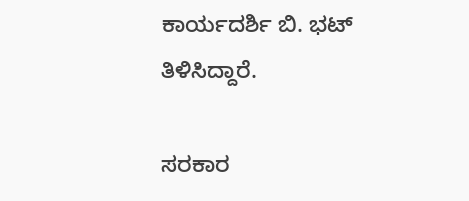ಕಾರ್ಯದರ್ಶಿ ಬಿ. ಭಟ್ ತಿಳಿಸಿದ್ದಾರೆ.

ಸರಕಾರ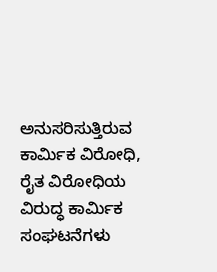ಅನುಸರಿಸುತ್ತಿರುವ ಕಾರ್ಮಿಕ ವಿರೋಧಿ, ರೈತ ವಿರೋಧಿಯ ವಿರುದ್ಧ ಕಾರ್ಮಿಕ ಸಂಘಟನೆಗಳು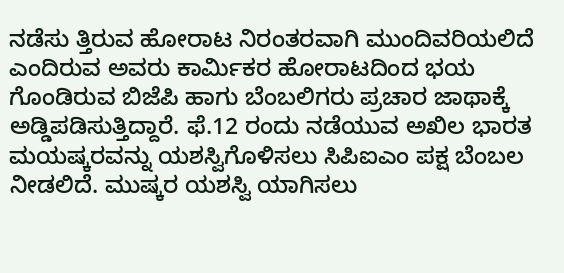ನಡೆಸು ತ್ತಿರುವ ಹೋರಾಟ ನಿರಂತರವಾಗಿ ಮುಂದಿವರಿಯಲಿದೆ ಎಂದಿರುವ ಅವರು ಕಾರ್ಮಿಕರ ಹೋರಾಟದಿಂದ ಭಯ ಗೊಂಡಿರುವ ಬಿಜೆಪಿ ಹಾಗು ಬೆಂಬಲಿಗರು ಪ್ರಚಾರ ಜಾಥಾಕ್ಕೆ ಅಡ್ಡಿಪಡಿಸುತ್ತಿದ್ದಾರೆ. ಫೆ.12 ರಂದು ನಡೆಯುವ ಅಖಿಲ ಭಾರತ ಮಯಷ್ಕರವನ್ನು ಯಶಸ್ವಿಗೊಳಿಸಲು ಸಿಪಿಐಎಂ ಪಕ್ಷ ಬೆಂಬಲ ನೀಡಲಿದೆ. ಮುಷ್ಕರ ಯಶಸ್ವಿ ಯಾಗಿಸಲು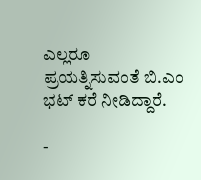ಎಲ್ಲರೂ ಪ್ರಯತ್ನಿಸುವಂತೆ ಬಿ.ಎಂ ಭಟ್ ಕರೆ ನೀಡಿದ್ದಾರೆ.

-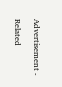Advertisement -

Related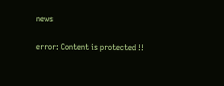news

error: Content is protected !!